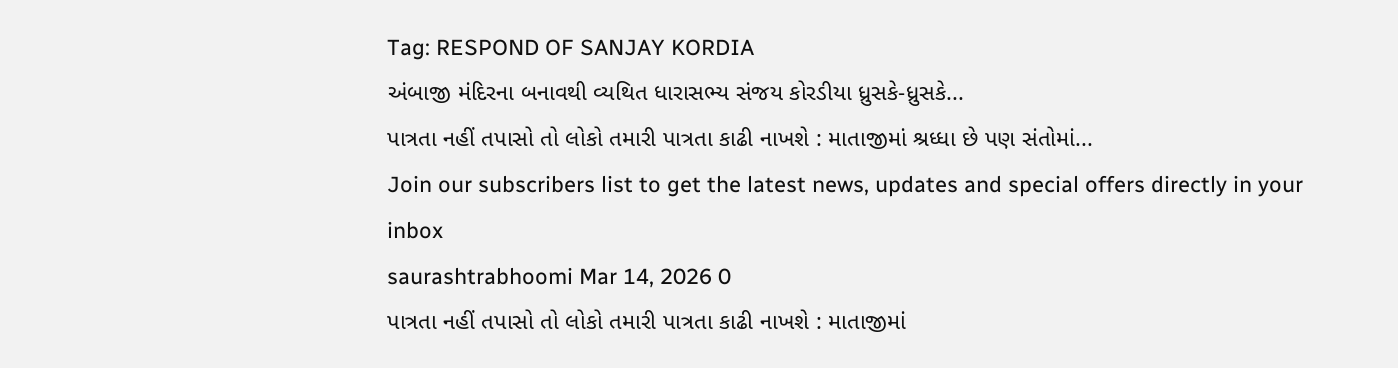Tag: RESPOND OF SANJAY KORDIA
અંબાજી મંદિરના બનાવથી વ્યથિત ધારાસભ્ય સંજય કોરડીયા ધ્રુસકે-ધ્રુસકે...
પાત્રતા નહીં તપાસો તો લોકો તમારી પાત્રતા કાઢી નાખશે : માતાજીમાં શ્રધ્ધા છે પણ સંતોમાં...
Join our subscribers list to get the latest news, updates and special offers directly in your inbox
saurashtrabhoomi Mar 14, 2026 0
પાત્રતા નહીં તપાસો તો લોકો તમારી પાત્રતા કાઢી નાખશે : માતાજીમાં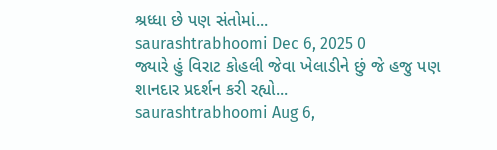શ્રધ્ધા છે પણ સંતોમાં...
saurashtrabhoomi Dec 6, 2025 0
જ્યારે હું વિરાટ કોહલી જેવા ખેલાડીને છું જે હજુ પણ શાનદાર પ્રદર્શન કરી રહ્યો...
saurashtrabhoomi Aug 6,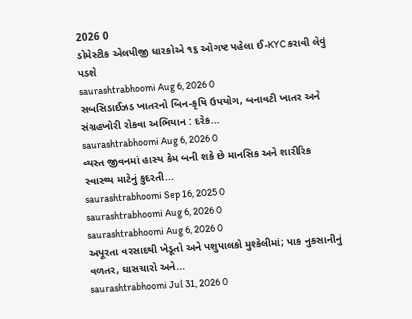2026 0
ડોમેસ્ટીક એલપીજી ધારકોએ ૧૬ ઓગષ્ટ પહેલા ઈ-KYC કરાવી લેવું પડશે
saurashtrabhoomi Aug 6, 2026 0
સબસિડાઈઝડ ખાતરનો બિન-કૃષિ ઉપયોગ, બનાવટી ખાતર અને સંગ્રહખોરી રોકવા અભિયાન : દરેક...
saurashtrabhoomi Aug 6, 2026 0
વ્યસ્ત જીવનમાં હાસ્ય કેમ બની શકે છે માનસિક અને શારીરિક સ્વાસ્થ્ય માટેનું કુદરતી...
saurashtrabhoomi Sep 16, 2025 0
saurashtrabhoomi Aug 6, 2026 0
saurashtrabhoomi Aug 6, 2026 0
અપૂરતા વરસાદથી ખેડૂતો અને પશુપાલકો મુશ્કેલીમાં; પાક નુકસાનીનું વળતર, ઘાસચારો અને...
saurashtrabhoomi Jul 31, 2026 0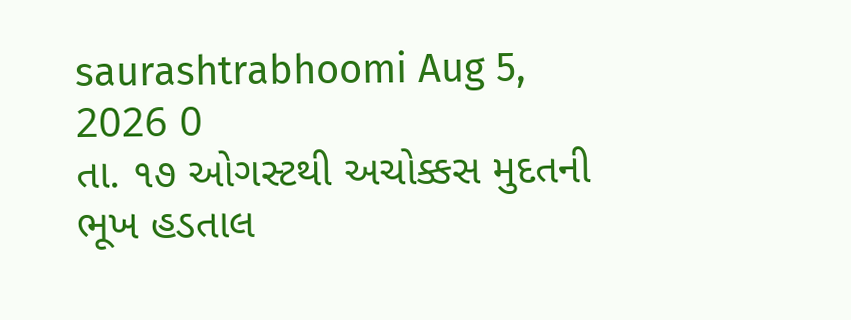saurashtrabhoomi Aug 5, 2026 0
તા. ૧૭ ઓગસ્ટથી અચોક્કસ મુદતની ભૂખ હડતાલ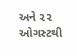અને ૨૨ ઓગસ્ટથી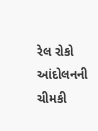રેલ રોકો આંદોલનની ચીમકી